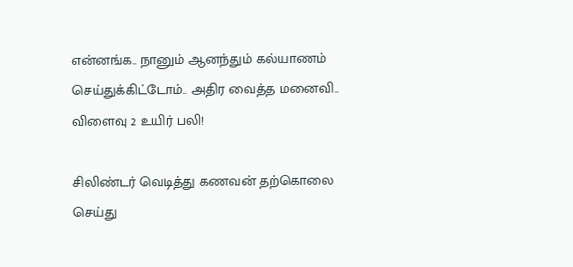என்னங்க.. நானும் ஆனந்தும் கல்யாணம் செய்துக்கிட்டோம்.. அதிர வைத்த மனைவி.. விளைவு 2 உயிர் பலி!

சிலிண்டர் வெடித்து கணவன் தற்கொலை செய்து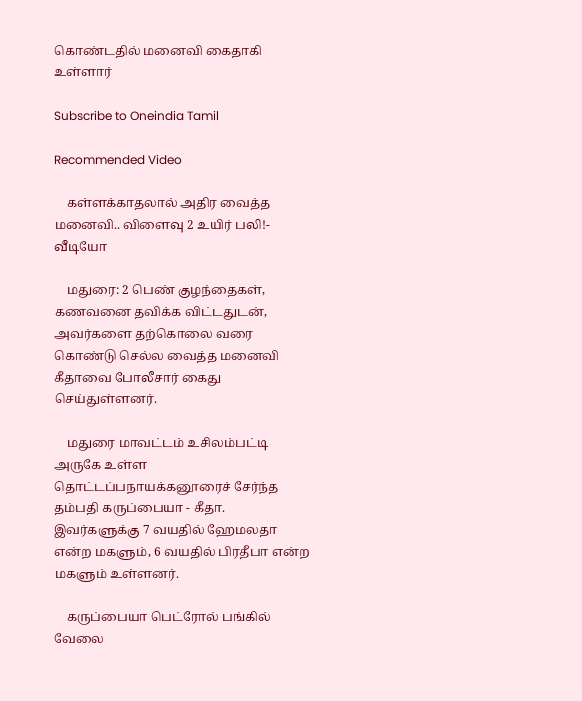கொண்டதில் மனைவி கைதாகி உள்ளார்

Subscribe to Oneindia Tamil

Recommended Video

    கள்ளக்காதலால் அதிர வைத்த மனைவி.. விளைவு 2 உயிர் பலி!- வீடியோ

    மதுரை: 2 பெண் குழந்தைகள், கணவனை தவிக்க விட்டதுடன், அவர்களை தற்கொலை வரை கொண்டு செல்ல வைத்த மனைவி கீதாவை போலீசார் கைது செய்துள்ளனர்.

    மதுரை மாவட்டம் உசிலம்பட்டி அருகே உள்ள தொட்டப்பநாயக்கனூரைச் சேர்ந்த தம்பதி கருப்பையா - கீதா. இவர்களுக்கு 7 வயதில் ஹேமலதா என்ற மகளும், 6 வயதில் பிரதீபா என்ற மகளும் உள்ளனர்.

    கருப்பையா பெட்ரோல் பங்கில் வேலை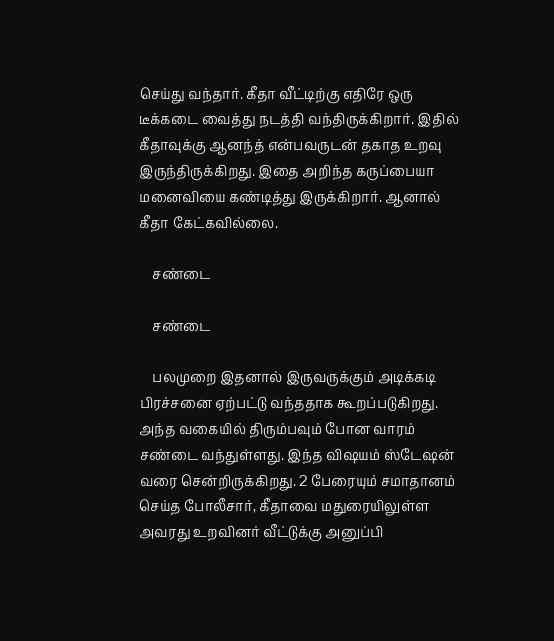செய்து வந்தார். கீதா வீட்டிற்கு எதிரே ஒரு டீக்கடை வைத்து நடத்தி வந்திருக்கிறார். இதில் கீதாவுக்கு ஆனந்த் என்பவருடன் தகாத உறவு இருந்திருக்கிறது. இதை அறிந்த கருப்பையா மனைவியை கண்டித்து இருக்கிறார். ஆனால் கீதா கேட்கவில்லை.

    சண்டை

    சண்டை

    பலமுறை இதனால் இருவருக்கும் அடிக்கடி பிரச்சனை ஏற்பட்டு வந்ததாக கூறப்படுகிறது. அந்த வகையில் திரும்பவும் போன வாரம் சண்டை வந்துள்ளது. இந்த விஷயம் ஸ்டேஷன் வரை சென்றிருக்கிறது. 2 பேரையும் சமாதானம் செய்த போலீசார், கீதாவை மதுரையிலுள்ள அவரது உறவினர் வீட்டுக்கு அனுப்பி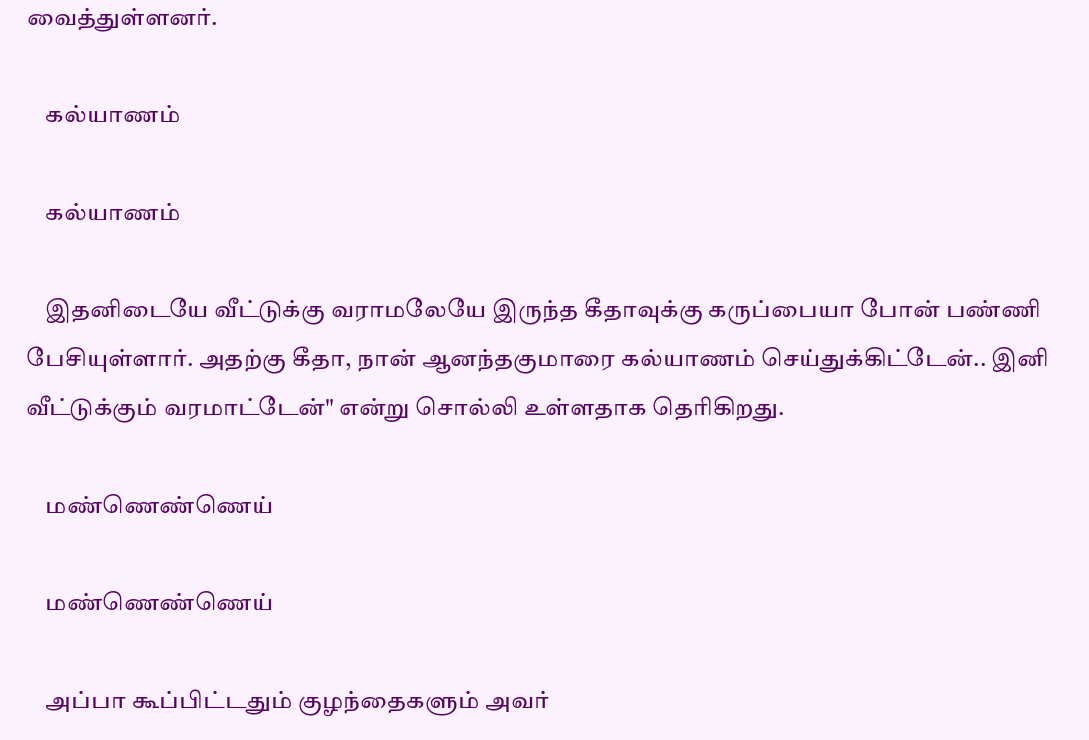வைத்துள்ளனர்.

    கல்யாணம்

    கல்யாணம்

    இதனிடையே வீட்டுக்கு வராமலேயே இருந்த கீதாவுக்கு கருப்பையா போன் பண்ணி பேசியுள்ளார். அதற்கு கீதா, நான் ஆனந்தகுமாரை கல்யாணம் செய்துக்கிட்டேன்.. இனி வீட்டுக்கும் வரமாட்டேன்" என்று சொல்லி உள்ளதாக தெரிகிறது.

    மண்ணெண்ணெய்

    மண்ணெண்ணெய்

    அப்பா கூப்பிட்டதும் குழந்தைகளும் அவர்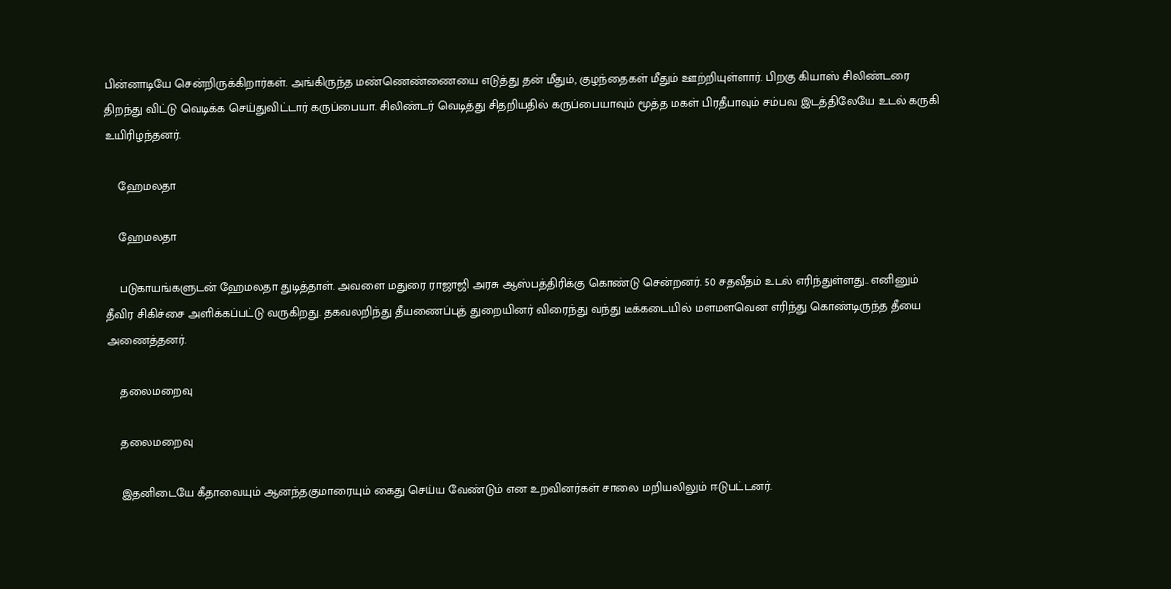பின்னாடியே சென்றிருக்கிறார்கள். அங்கிருந்த மண்ணெண்ணையை எடுத்து தன் மீதும், குழந்தைகள் மீதும் ஊற்றியுள்ளார். பிறகு கியாஸ் சிலிண்டரை திறந்து விட்டு வெடிக்க செய்துவிட்டார் கருப்பையா. சிலிண்டர் வெடித்து சிதறியதில் கருப்பையாவும் மூத்த மகள் பிரதீபாவும் சம்பவ இடத்திலேயே உடல் கருகி உயிரிழந்தனர்.

    ஹேமலதா

    ஹேமலதா

    படுகாயங்களுடன் ஹேமலதா துடித்தாள். அவளை மதுரை ராஜாஜி அரசு ஆஸ்பத்திரிக்கு கொண்டு சென்றனர். 50 சதவீதம் உடல் எரிந்துள்ளது.. எனினும் தீவிர சிகிச்சை அளிக்கப்பட்டு வருகிறது. தகவலறிந்து தீயணைப்புத் துறையினர் விரைந்து வந்து டீக்கடையில் மளமளவென எரிந்து கொண்டிருந்த தீயை அணைத்தனர்.

    தலைமறைவு

    தலைமறைவு

    இதனிடையே கீதாவையும் ஆனந்தகுமாரையும் கைது செய்ய வேண்டும் என உறவினர்கள் சாலை மறியலிலும் ஈடுபட்டனர்.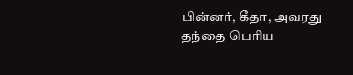பின்னர், கீதா, அவரது தந்தை பெரிய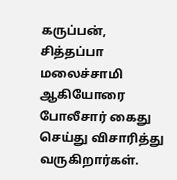கருப்பன், சித்தப்பா மலைச்சாமி ஆகியோரை போலீசார் கைது செய்து விசாரித்து வருகிறார்கள்.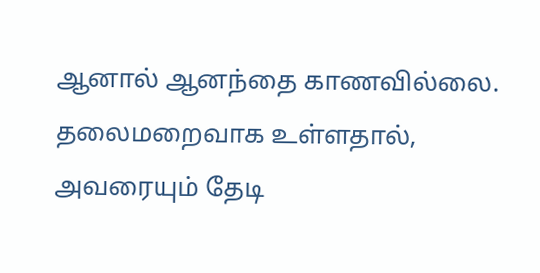ஆனால் ஆனந்தை காணவில்லை. தலைமறைவாக உள்ளதால், அவரையும் தேடி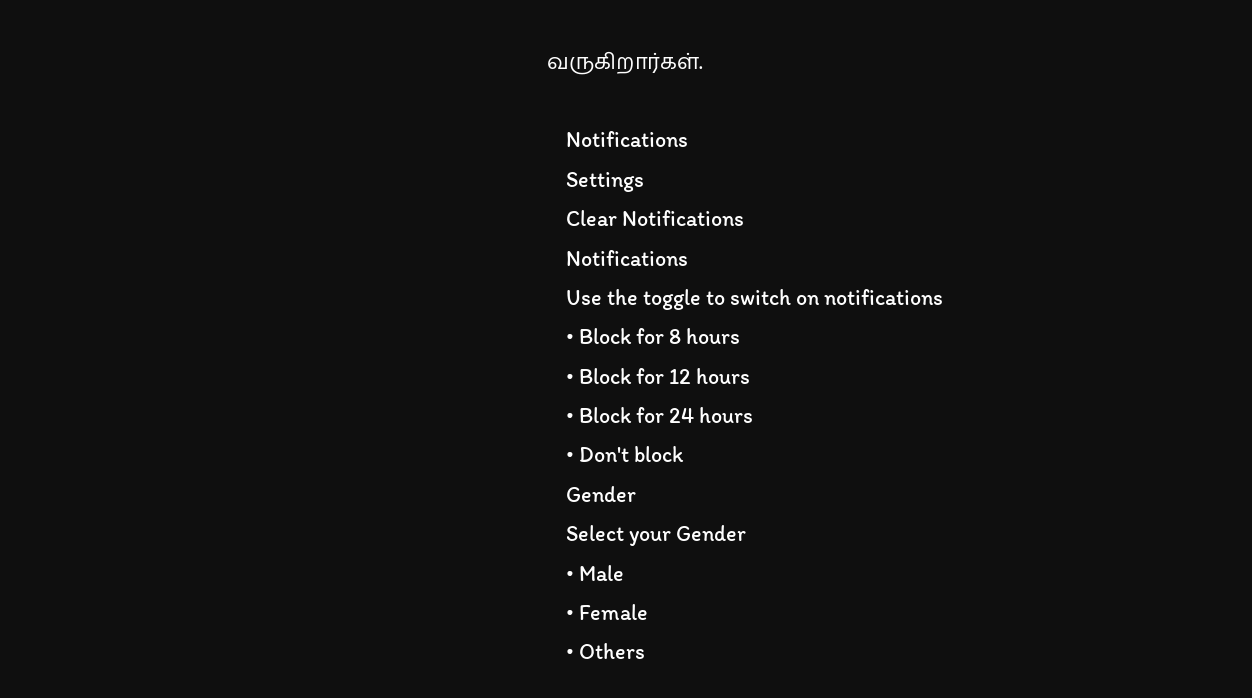வருகிறார்கள்.

    Notifications
    Settings
    Clear Notifications
    Notifications
    Use the toggle to switch on notifications
    • Block for 8 hours
    • Block for 12 hours
    • Block for 24 hours
    • Don't block
    Gender
    Select your Gender
    • Male
    • Female
    • Others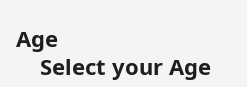Age
    Select your Age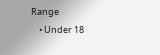Range
    • Under 18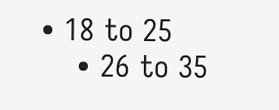• 18 to 25
    • 26 to 35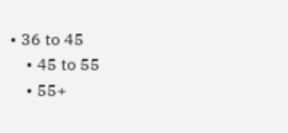• 36 to 45
    • 45 to 55
    • 55+